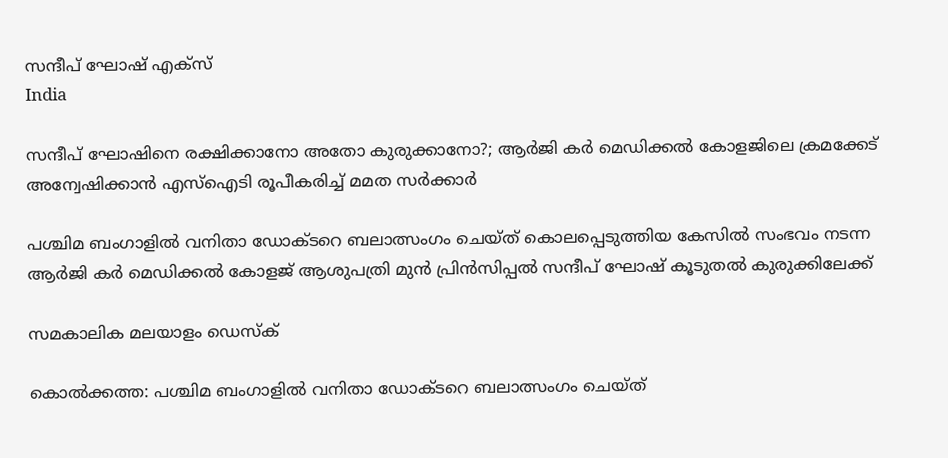സന്ദീപ് ഘോഷ് എക്സ്
India

സന്ദീപ് ഘോഷിനെ രക്ഷിക്കാനോ അതോ കുരുക്കാനോ?; ആര്‍ജി കര്‍ മെഡിക്കല്‍ കോളജിലെ ക്രമക്കേട് അന്വേഷിക്കാന്‍ എസ്‌ഐടി രൂപീകരിച്ച് മമത സര്‍ക്കാര്‍

പശ്ചിമ ബംഗാളില്‍ വനിതാ ഡോക്ടറെ ബലാത്സംഗം ചെയ്ത് കൊലപ്പെടുത്തിയ കേസില്‍ സംഭവം നടന്ന ആര്‍ജി കര്‍ മെഡിക്കല്‍ കോളജ് ആശുപത്രി മുന്‍ പ്രിന്‍സിപ്പല്‍ സന്ദീപ് ഘോഷ് കൂടുതല്‍ കുരുക്കിലേക്ക്

സമകാലിക മലയാളം ഡെസ്ക്

കൊല്‍ക്കത്ത: പശ്ചിമ ബംഗാളില്‍ വനിതാ ഡോക്ടറെ ബലാത്സംഗം ചെയ്ത്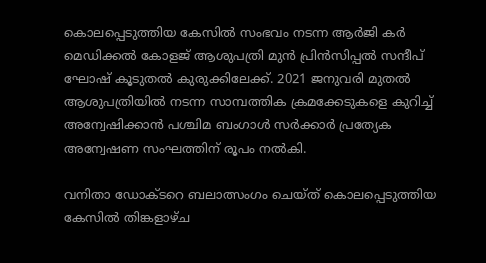കൊലപ്പെടുത്തിയ കേസില്‍ സംഭവം നടന്ന ആര്‍ജി കര്‍ മെഡിക്കല്‍ കോളജ് ആശുപത്രി മുന്‍ പ്രിന്‍സിപ്പല്‍ സന്ദീപ് ഘോഷ് കൂടുതല്‍ കുരുക്കിലേക്ക്. 2021 ജനുവരി മുതല്‍ ആശുപത്രിയില്‍ നടന്ന സാമ്പത്തിക ക്രമക്കേടുകളെ കുറിച്ച് അന്വേഷിക്കാന്‍ പശ്ചിമ ബംഗാള്‍ സര്‍ക്കാര്‍ പ്രത്യേക അന്വേഷണ സംഘത്തിന് രൂപം നല്‍കി.

വനിതാ ഡോക്ടറെ ബലാത്സംഗം ചെയ്ത് കൊലപ്പെടുത്തിയ കേസില്‍ തിങ്കളാഴ്ച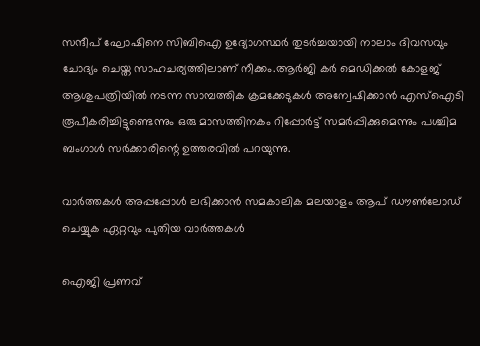സന്ദീപ് ഘോഷിനെ സിബിഐ ഉദ്യോഗസ്ഥര്‍ തുടര്‍ച്ചയായി നാലാം ദിവസവും ചോദ്യം ചെയ്ത സാഹചര്യത്തിലാണ് നീക്കം.ആര്‍ജി കര്‍ മെഡിക്കല്‍ കോളജ് ആശുപത്രിയില്‍ നടന്ന സാമ്പത്തിക ക്രമക്കേടുകള്‍ അന്വേഷിക്കാന്‍ എസ്‌ഐടി രൂപീകരിച്ചിട്ടുണ്ടെന്നും ഒരു മാസത്തിനകം റിപ്പോര്‍ട്ട് സമര്‍പ്പിക്കുമെന്നും പശ്ചിമ ബംഗാള്‍ സര്‍ക്കാരിന്റെ ഉത്തരവില്‍ പറയുന്നു.

വാര്‍ത്തകള്‍ അപ്പപ്പോള്‍ ലഭിക്കാന്‍ സമകാലിക മലയാളം ആപ് ഡൗണ്‍ലോഡ് ചെയ്യുക ഏറ്റവും പുതിയ വാര്‍ത്തകള്‍

ഐജി പ്രണവ്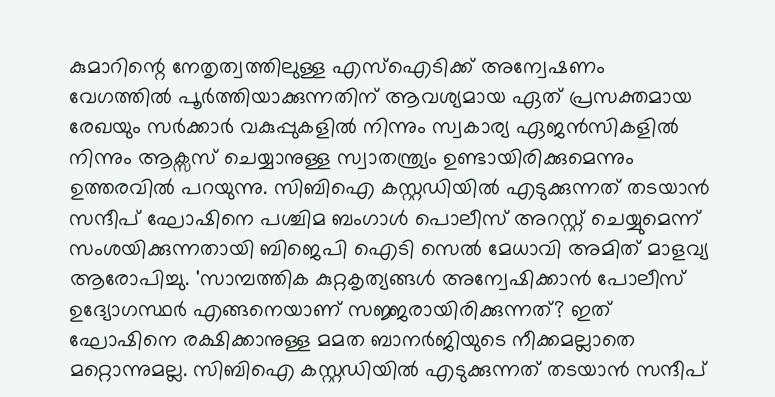കുമാറിന്റെ നേതൃത്വത്തിലുള്ള എസ്‌ഐടിക്ക് അന്വേഷണം വേഗത്തില്‍ പൂര്‍ത്തിയാക്കുന്നതിന് ആവശ്യമായ ഏത് പ്രസക്തമായ രേഖയും സര്‍ക്കാര്‍ വകുപ്പുകളില്‍ നിന്നും സ്വകാര്യ ഏജന്‍സികളില്‍ നിന്നും ആക്സസ് ചെയ്യാനുള്ള സ്വാതന്ത്ര്യം ഉണ്ടായിരിക്കുമെന്നും ഉത്തരവില്‍ പറയുന്നു. സിബിഐ കസ്റ്റഡിയില്‍ എടുക്കുന്നത് തടയാന്‍ സന്ദീപ് ഘോഷിനെ പശ്ചിമ ബംഗാള്‍ പൊലീസ് അറസ്റ്റ് ചെയ്യുമെന്ന് സംശയിക്കുന്നതായി ബിജെപി ഐടി സെല്‍ മേധാവി അമിത് മാളവ്യ ആരോപിച്ചു. 'സാമ്പത്തിക കുറ്റകൃത്യങ്ങള്‍ അന്വേഷിക്കാന്‍ പോലീസ് ഉദ്യോഗസ്ഥര്‍ എങ്ങനെയാണ് സജ്ജരായിരിക്കുന്നത്? ഇത് ഘോഷിനെ രക്ഷിക്കാനുള്ള മമത ബാനര്‍ജിയുടെ നീക്കമല്ലാതെ മറ്റൊന്നുമല്ല. സിബിഐ കസ്റ്റഡിയില്‍ എടുക്കുന്നത് തടയാന്‍ സന്ദീപ്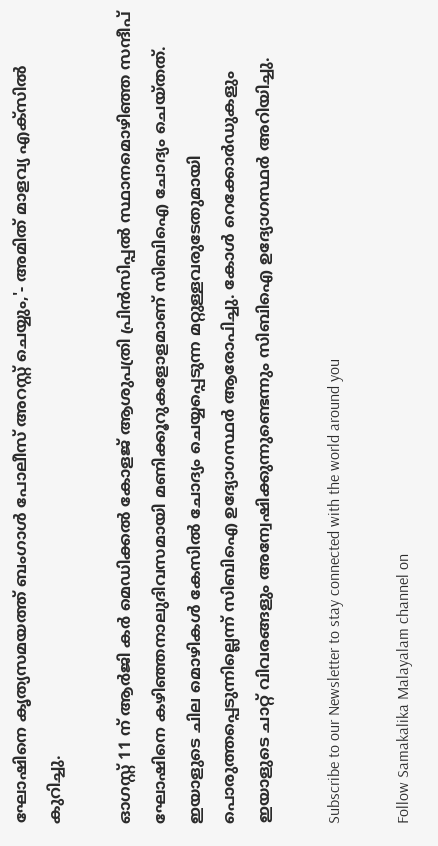ഘോഷിനെ കൃത്യസമയത്ത് ബംഗാള്‍ പോലീസ് അറസ്റ്റ് ചെയ്യും,'- അമിത് മാളവ്യ എക്സില്‍ കുറിച്ചു.

ഓഗസ്റ്റ് 11 ന് ആര്‍ജി കര്‍ മെഡിക്കല്‍ കോളജ് ആശുപത്രി പ്രിന്‍സിപ്പല്‍ സ്ഥാനമൊഴിഞ്ഞ സന്ദീപ് ഘോഷിനെ കഴിഞ്ഞനാലുദിവസമായി മണിക്കൂറുകളോളമാണ് സിബിഐ ചോദ്യം ചെയ്തത്. ഇയാളുടെ ചില മൊഴികള്‍ കേസില്‍ ചോദ്യം ചെയ്യപ്പെടുന്ന മറ്റുള്ളവരുടേതുമായി പൊരുത്തപ്പെടുന്നില്ലെന്ന് സിബിഐ ഉദ്യോഗസ്ഥര്‍ ആരോപിച്ചു. കോള്‍ റെക്കോര്‍ഡുകളും ഇയാളുടെ ചാറ്റ് വിവരങ്ങളും അന്വേഷിക്കുന്നുണ്ടെന്നും സിബിഐ ഉദ്യോഗസ്ഥര്‍ അറിയിച്ചു.

Subscribe to our Newsletter to stay connected with the world around you

Follow Samakalika Malayalam channel on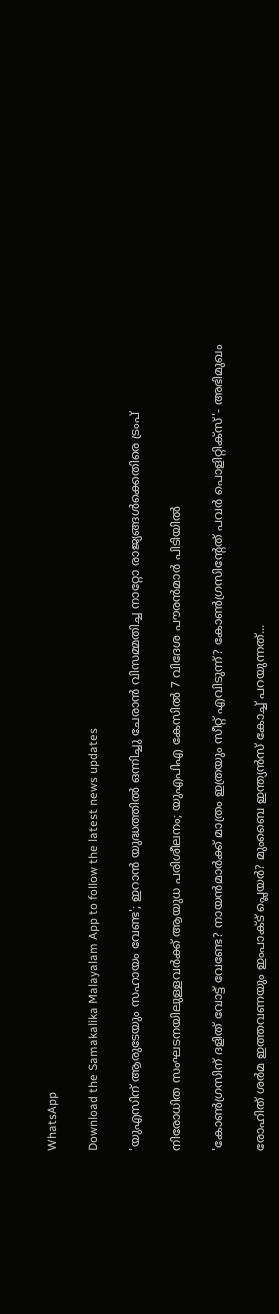WhatsApp

Download the Samakalika Malayalam App to follow the latest news updates

'യുഎസിന് ആരുടേയും സഹായം വേണ്ട'; ഇറാൻ യുദ്ധത്തിൽ ഒന്നിച്ചു ചേരാൻ വിസമ്മതിച്ച നാറ്റോ രാജ്യങ്ങൾക്കെതിരെ ട്രംപ്

നിരോധിത സംഘടനയിലുള്ളവർക്ക് ആയുധ പരിശീലനം; യുഎപിഎ കേസിൽ 7 വിദേശ പൗരൻമാർ പിടിയിൽ

'കോണ്‍ഗ്രസിന് ദളിത് വോട്ട് വേണ്ടേ? നായന്‍മാര്‍ക്ക് മാത്രം ഇത്രയും സീറ്റ് എവിടുന്ന്? കോണ്‍ഗ്രസിന്റേത് പവര്‍ പൊളിറ്റിക്‌സ്'- അഭിമുഖം

രോഹിത് ശര്‍മ ഇത്തവണയും ഇംപാക്ട് പ്ലെയര്‍? മുംബൈ ഇന്ത്യന്‍സ് കോച്ച് പറയുന്നത്...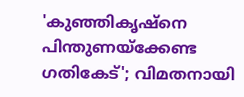'കുഞ്ഞികൃഷ്‌നെ പിന്തുണയ്‌ക്കേണ്ട ഗതികേട്'; വിമതനായി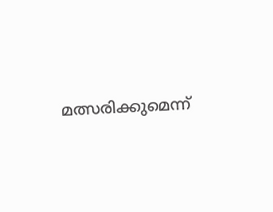മത്സരിക്കുമെന്ന്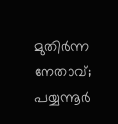മുതിര്‍ന്ന നേതാവ്; പയ്യന്നൂര്‍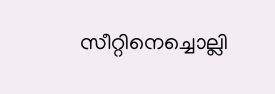സീറ്റിനെച്ചൊല്ലി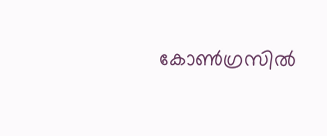കോണ്‍ഗ്രസില്‍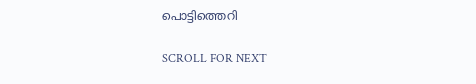പൊട്ടിത്തെറി

SCROLL FOR NEXT